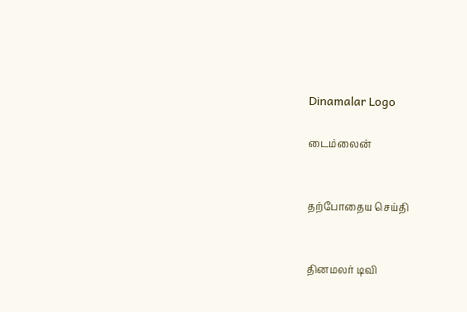Dinamalar Logo

டைம்லைன்


தற்போதைய செய்தி


தினமலர் டிவி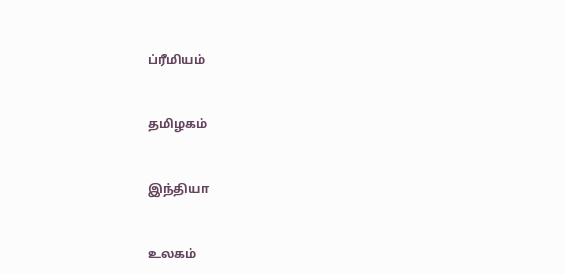ப்ரீமியம்


தமிழகம்


இந்தியா


உலகம்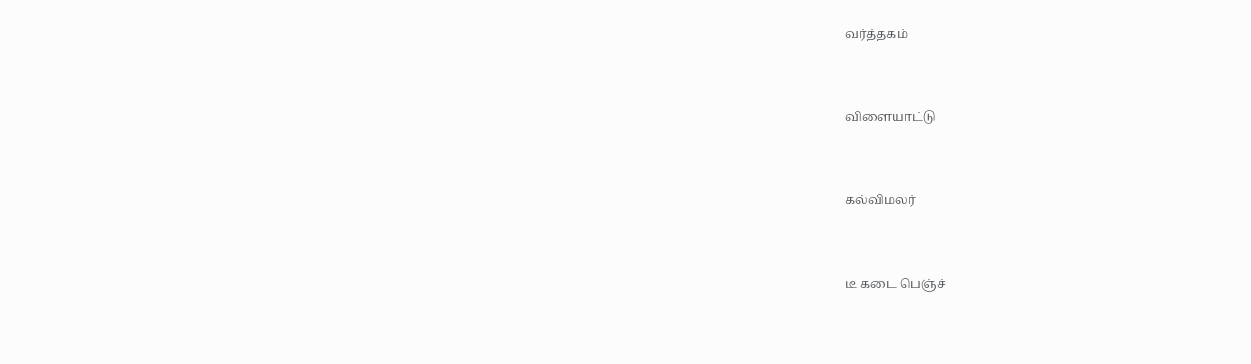வர்த்தகம்


விளையாட்டு


கல்விமலர்


டீ கடை பெஞ்ச்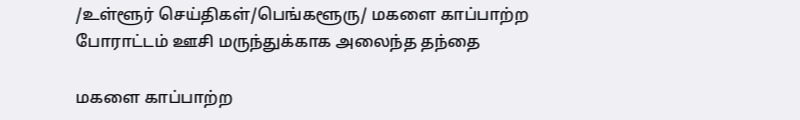/உள்ளூர் செய்திகள்/பெங்களூரு/ மகளை காப்பாற்ற போராட்டம் ஊசி மருந்துக்காக அலைந்த தந்தை

மகளை காப்பாற்ற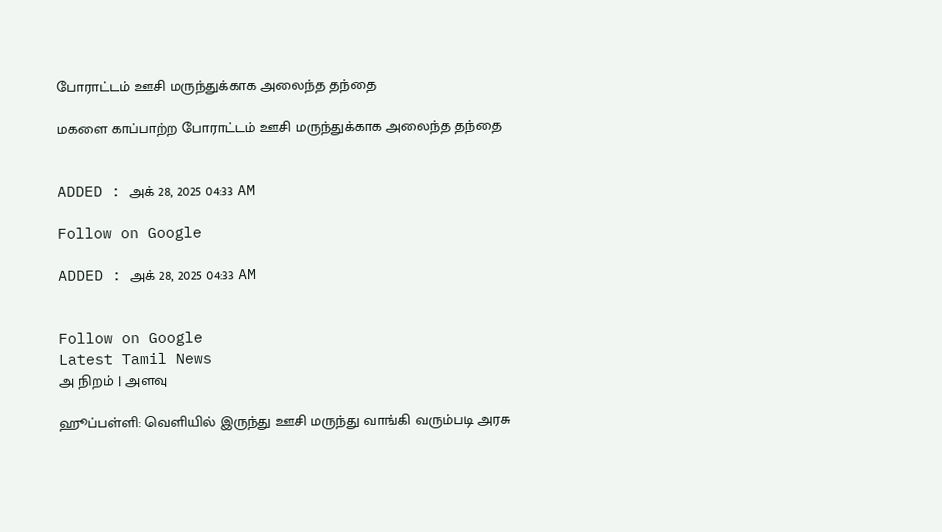போராட்டம் ஊசி மருந்துக்காக அலைந்த தந்தை

மகளை காப்பாற்ற போராட்டம் ஊசி மருந்துக்காக அலைந்த தந்தை


ADDED : அக் 28, 2025 04:33 AM

Follow on Google

ADDED : அக் 28, 2025 04:33 AM


Follow on Google
Latest Tamil News
அ நிறம் | அளவு

ஹூப்பள்ளி: வெளியில் இருந்து ஊசி மருந்து வாங்கி வரும்படி அரசு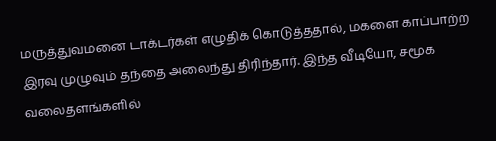மருத்துவமனை டாக்டர்கள் எழுதிக் கொடுத்ததால், மகளை காப்பாற்ற இரவு முழுவும் தந்தை அலைந்து திரிந்தார். இந்த வீடியோ, சமூக வலைதளங்களில்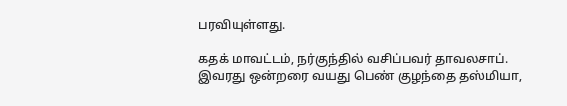பரவியுள்ளது.

கதக் மாவட்டம், நர்குந்தில் வசிப்பவர் தாவலசாப். இவரது ஒன்றரை வயது பெண் குழந்தை தஸ்மியா,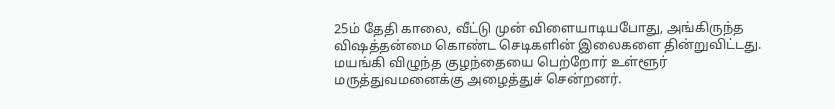25ம் தேதி காலை, வீட்டு முன் விளையாடியபோது, அங்கிருந்த விஷத்தன்மை கொண்ட செடிகளின் இலைகளை தின்றுவிட்டது. மயங்கி விழுந்த குழந்தையை பெற்றோர் உள்ளூர் மருத்துவமனைக்கு அழைத்துச் சென்றனர்.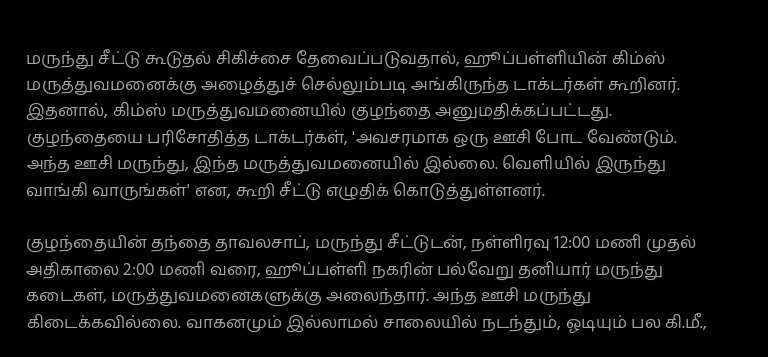மருந்து சீட்டு கூடுதல் சிகிச்சை தேவைப்படுவதால், ஹூப்பள்ளியின் கிம்ஸ் மருத்துவமனைக்கு அழைத்துச் செல்லும்படி அங்கிருந்த டாக்டர்கள் கூறினர். இதனால், கிம்ஸ் மருத்துவமனையில் குழந்தை அனுமதிக்கப்பட்டது. குழந்தையை பரிசோதித்த டாக்டர்கள், 'அவசரமாக ஒரு ஊசி போட வேண்டும். அந்த ஊசி மருந்து, இந்த மருத்துவமனையில் இல்லை. வெளியில் இருந்து வாங்கி வாருங்கள்' என, கூறி சீட்டு எழுதிக் கொடுத்துள்ளனர்.

குழந்தையின் தந்தை தாவலசாப், மருந்து சீட்டுடன், நள்ளிரவு 12:00 மணி முதல் அதிகாலை 2:00 மணி வரை, ஹூப்பள்ளி நகரின் பல்வேறு தனியார் மருந்து கடைகள், மருத்துவமனைகளுக்கு அலைந்தார். அந்த ஊசி மருந்து கிடைக்கவில்லை. வாகனமும் இல்லாமல் சாலையில் நடந்தும், ஓடியும் பல கி.மீ.,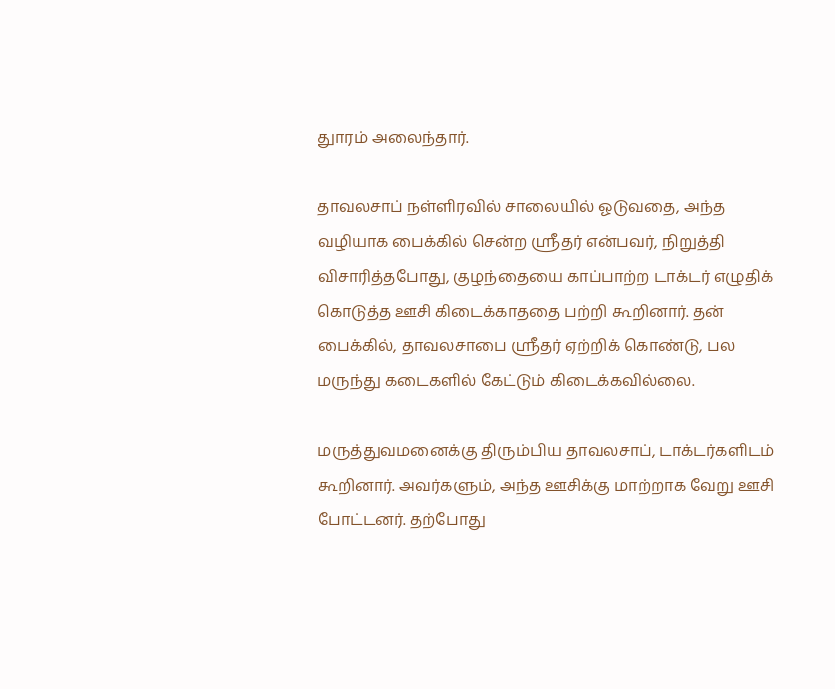துாரம் அலைந்தார்.

தாவலசாப் நள்ளிரவில் சாலையில் ஓடுவதை, அந்த வழியாக பைக்கில் சென்ற ஸ்ரீதர் என்பவர், நிறுத்தி விசாரித்தபோது, குழந்தையை காப்பாற்ற டாக்டர் எழுதிக் கொடுத்த ஊசி கிடைக்காததை பற்றி கூறினார். தன் பைக்கில், தாவலசாபை ஸ்ரீதர் ஏற்றிக் கொண்டு, பல மருந்து கடைகளில் கேட்டும் கிடைக்கவில்லை.

மருத்துவமனைக்கு திரும்பிய தாவலசாப், டாக்டர்களிடம் கூறினார். அவர்களும், அந்த ஊசிக்கு மாற்றாக வேறு ஊசி போட்டனர். தற்போது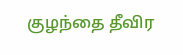குழந்தை தீவிர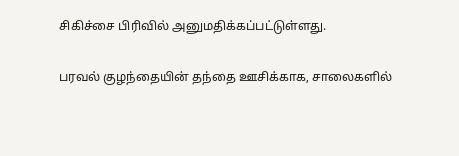சிகிச்சை பிரிவில் அனுமதிக்கப்பட்டுள்ளது.

பரவல் குழந்தையின் தந்தை ஊசிக்காக, சாலைகளில்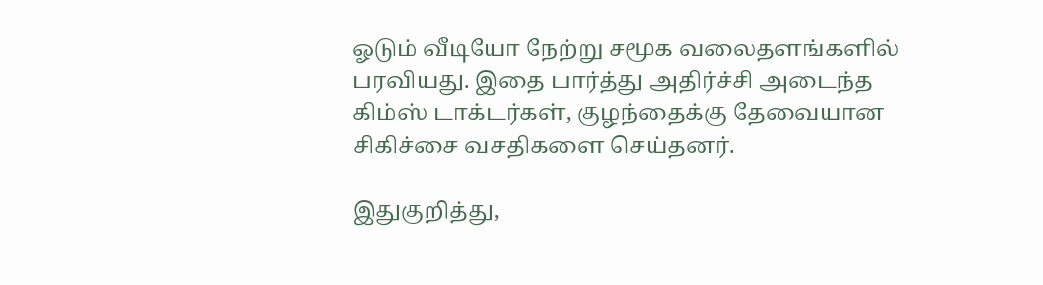ஓடும் வீடியோ நேற்று சமூக வலைதளங்களில் பரவியது. இதை பார்த்து அதிர்ச்சி அடைந்த கிம்ஸ் டாக்டர்கள், குழந்தைக்கு தேவையான சிகிச்சை வசதிகளை செய்தனர்.

இதுகுறித்து,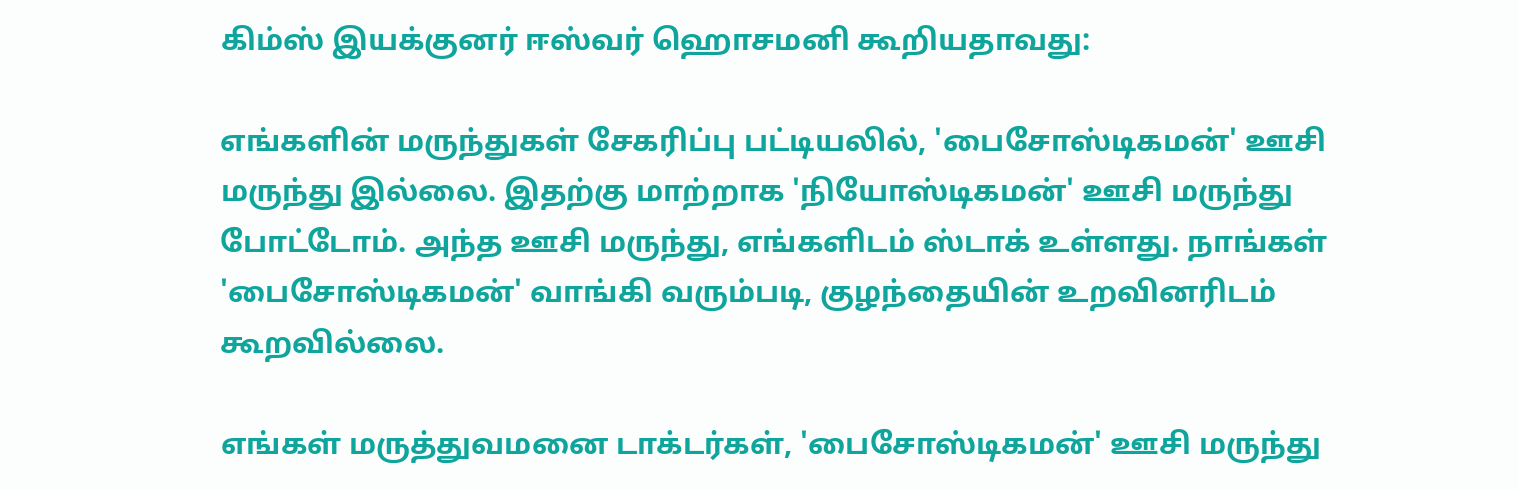கிம்ஸ் இயக்குனர் ஈஸ்வர் ஹொசமனி கூறியதாவது:

எங்களின் மருந்துகள் சேகரிப்பு பட்டியலில், 'பைசோஸ்டிகமன்' ஊசி மருந்து இல்லை. இதற்கு மாற்றாக 'நியோஸ்டிகமன்' ஊசி மருந்து போட்டோம். அந்த ஊசி மருந்து, எங்களிடம் ஸ்டாக் உள்ளது. நாங்கள் 'பைசோஸ்டிகமன்' வாங்கி வரும்படி, குழந்தையின் உறவினரிடம் கூறவில்லை.

எங்கள் மருத்துவமனை டாக்டர்கள், 'பைசோஸ்டிகமன்' ஊசி மருந்து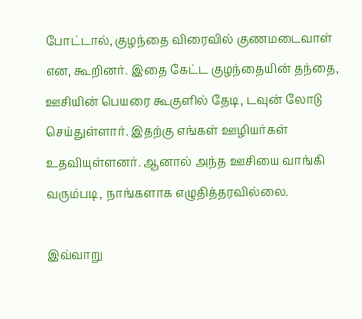போட்டால், குழந்தை விரைவில் குணமடைவாள் என, கூறினர். இதை கேட்ட குழந்தையின் தந்தை, ஊசியின் பெயரை கூகுளில் தேடி, டவுன் லோடு செய்துள்ளார். இதற்கு எங்கள் ஊழியர்கள் உதவியுள்ளனர். ஆனால் அந்த ஊசியை வாங்கி வரும்படி, நாங்களாக எழுதித்தரவில்லை.

இவ்வாறு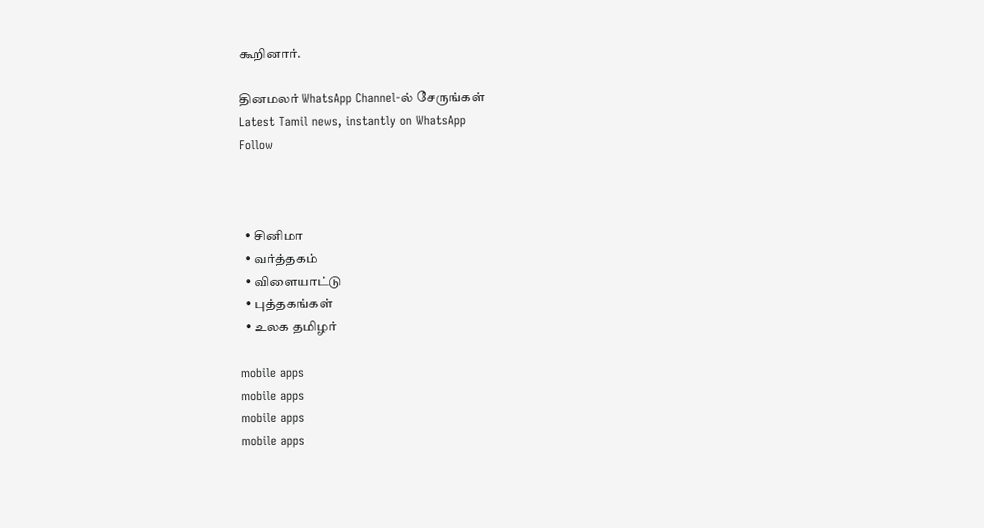கூறினார்.

தினமலர் WhatsApp Channel-ல் சேருங்கள்
Latest Tamil news, instantly on WhatsApp
Follow



  • சினிமா
  • வர்த்தகம்
  • விளையாட்டு
  • புத்தகங்கள்
  • உலக தமிழர்

mobile apps
mobile apps
mobile apps
mobile apps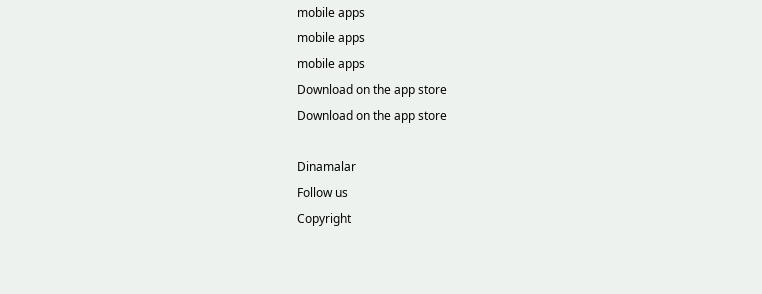mobile apps
mobile apps
mobile apps
Download on the app store
Download on the app store

Dinamalar
Follow us
Copyright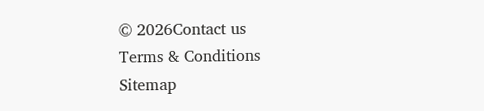© 2026Contact us
Terms & Conditions
Sitemap